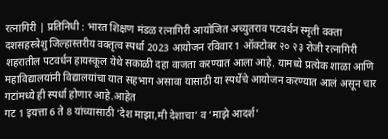रत्नागिरी | प्रतिनिधी : भारत शिक्षण मंडळ रत्नागिरी आयोजित अच्युतराव पटवर्धन स्मृती वक्ता दशसहस्त्रेशु जिल्हास्तरीय वक्तृत्व स्पर्धा 2023 आयोजन रविवार 1 ऑक्टोबर २० २३ रोजी रत्नागिरी शहरातील पटवर्धन हायस्कूल येथे सकाळी दहा वाजता करण्यात आला आहे. यामध्ये प्रत्येक शाळा आणि महाविद्यालयांनी विद्यालयांचा यात सहभाग असावा यासाठी या स्पर्धेचे आयोजन करण्यात आलं असून चार गटांमध्ये ही स्पर्धा होणार आहे.आहेत
गट 1 इयत्ता 6 ते 8 यांच्यासाठी ‘देश माझा,मी देशाचा’ व ‘माझे आदर्श’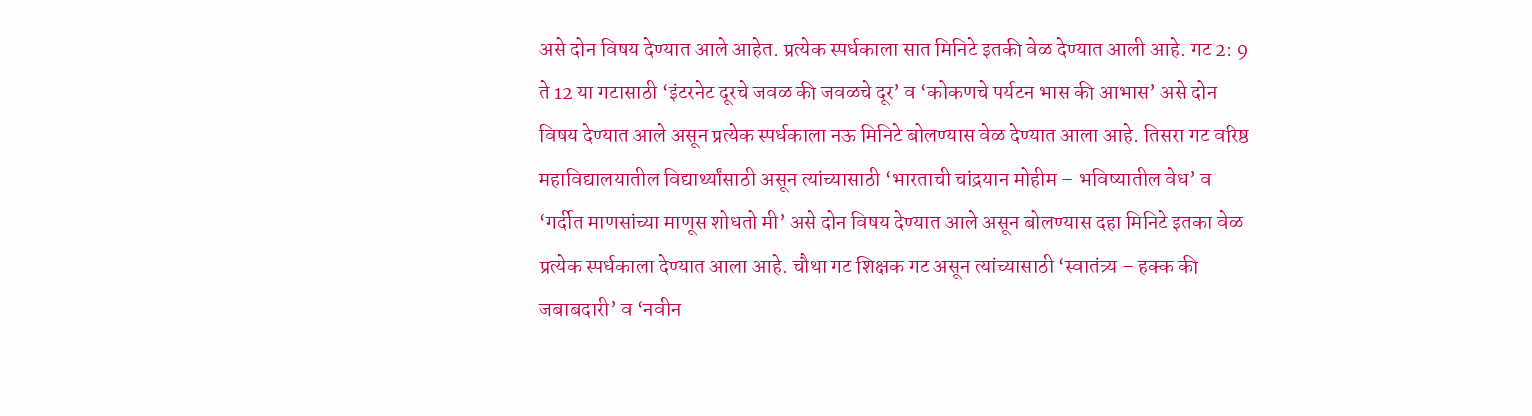असे दोन विषय देण्यात आले आहेत. प्रत्येक स्पर्धकाला सात मिनिटे इतकी वेळ देण्यात आली आहे. गट 2: 9 ते 12 या गटासाठी ‘इंटरनेट दूरचे जवळ की जवळचे दूर’ व ‘कोकणचे पर्यटन भास की आभास’ असे दोन विषय देण्यात आले असून प्रत्येक स्पर्धकाला नऊ मिनिटे बोलण्यास वेळ देण्यात आला आहे. तिसरा गट वरिष्ठ महाविद्यालयातील विद्यार्थ्यांसाठी असून त्यांच्यासाठी ‘भारताची चांद्रयान मोहीम – भविष्यातील वेध’ व ‘गर्दीत माणसांच्या माणूस शोधतो मी’ असे दोन विषय देण्यात आले असून बोलण्यास दहा मिनिटे इतका वेळ प्रत्येक स्पर्धकाला देण्यात आला आहे. चौथा गट शिक्षक गट असून त्यांच्यासाठी ‘स्वातंत्र्य – हक्क की जबाबदारी’ व ‘नवीन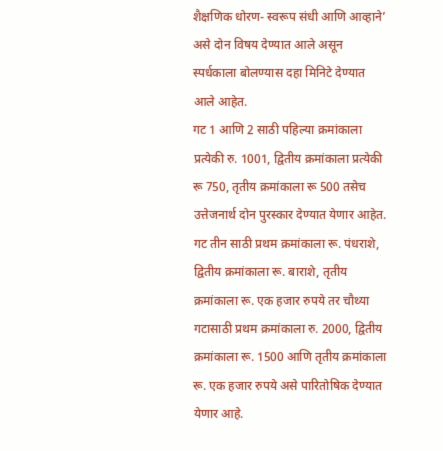शैक्षणिक धोरण- स्वरूप संधी आणि आव्हाने’ असे दोन विषय देण्यात आले असून स्पर्धकाला बोलण्यास दहा मिनिटे देण्यात आले आहेत.
गट 1 आणि 2 साठी पहिल्या क्रमांकाला प्रत्येकी रु. 1001, द्वितीय क्रमांकाला प्रत्येकी रू 750, तृतीय क्रमांकाला रू 500 तसेच उत्तेजनार्थ दोन पुरस्कार देण्यात येणार आहेत. गट तीन साठी प्रथम क्रमांकाला रू. पंधराशे, द्वितीय क्रमांकाला रू. बाराशे, तृतीय क्रमांकाला रू. एक हजार रुपये तर चौथ्या गटासाठी प्रथम क्रमांकाला रु. 2000, द्वितीय क्रमांकाला रू. 1500 आणि तृतीय क्रमांकाला रू. एक हजार रुपये असे पारितोषिक देण्यात येणार आहे.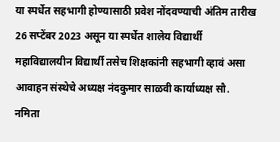या स्पर्धेत सहभागी होण्यासाठी प्रवेश नोंदवण्याची अंतिम तारीख 26 सप्टेंबर 2023 असून या स्पर्धेत शालेय विद्यार्थी महाविद्यालयीन विद्यार्थी तसेच शिक्षकांनी सहभागी व्हावं असा आवाहन संस्थेचे अध्यक्ष नंदकुमार साळवी कार्याध्यक्ष सौ. नमिता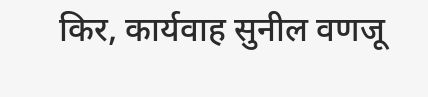किर, कार्यवाह सुनील वणजू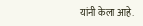यांनी केला आहे.